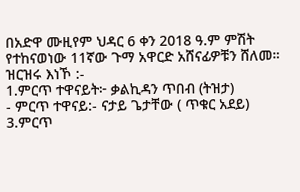በአድዋ ሙዚየም ህዳር 6 ቀን 2018 ዓ.ም ምሽት የተከናወነው 11ኛው ጉማ አዋርድ አሸናፊዎቹን ሸለመ። ዝርዝሩ እነኾ :-
1.ምርጥ ተዋናይት፦ ቃልኪዳን ጥበብ (ትዝታ)
- ምርጥ ተዋናይ:- ናታይ ጌታቸው ( ጥቁር አደይ)
3.ምርጥ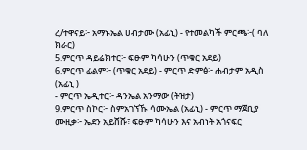ረ/ተዋናይ፦ አማኑኤል ሀብታሙ (አፊኒ) - የተመልካች ምርጫ፦( ባለ ክራር)
5.ምርጥ ዳይሬክተር፦ ፍፁም ካሳሁን (ጥቁር አደይ)
6.ምርጥ ፊልም፦ (ጥቁር አደይ) - ምርጥ ድምፅ፦ ሐብታም አዲስ (አፊኒ )
- ምርጥ ኤዲተር፦ ዳንኤል አንማው (ትዝታ)
9.ምርጥ ስኮር፦ ስምአገኘኹ ሳሙኤል (አፊኒ) - ምርጥ ማጀቢያ ሙዚቃ፦ ኤደን አይሸሹ፣ ፍፁም ካሳሁን እና አብነት አጎናፍር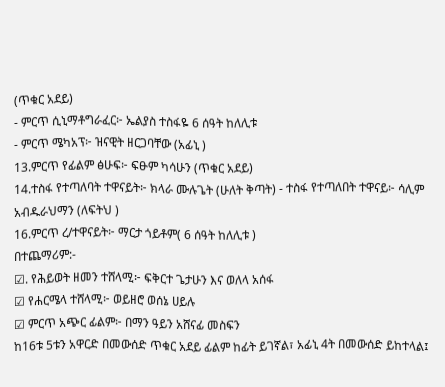(ጥቁር አደይ)
- ምርጥ ሲኒማቶግራፈር፦ ኤልያስ ተስፋዬ 6 ሰዓት ከለሊቱ
- ምርጥ ሜካአፕ፦ ዝናዊት ዘርጋባቸው (አፊኒ )
13.ምርጥ የፊልም ፅሁፍ፦ ፍፁም ካሳሁን (ጥቁር አደይ)
14.ተስፋ የተጣለባት ተዋናይት፦ ክላራ ሙሉጌት (ሁለት ቅጣት) - ተስፋ የተጣለበት ተዋናይ፦ ሳሊም አብዱራህማን (ለፍትህ )
16.ምርጥ ረ/ተዋናይት፦ ማርታ ጎይቶም( 6 ሰዓት ከለሊቱ )
በተጨማሪም:-
☑. የሕይወት ዘመን ተሸላሚ፦ ፍቅርተ ጌታሁን እና ወለላ አሰፋ
☑ የሐርሜላ ተሸላሚ፦ ወይዘሮ ወሰኔ ሀይሉ
☑ ምርጥ አጭር ፊልም፦ በማን ዓይን አሸናፊ መስፍን
ከ16ቱ 5ቱን አዋርድ በመውሰድ ጥቁር አደይ ፊልም ከፊት ይገኛል፣ አፊኒ 4ት በመውሰድ ይከተላል፤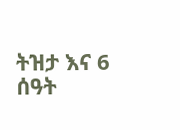ትዝታ እና 6 ሰዓት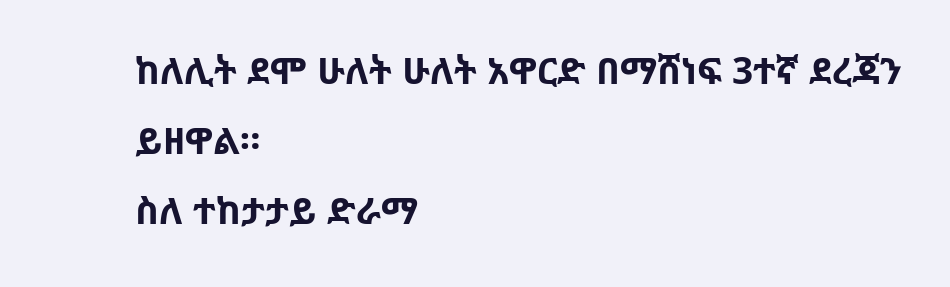ከለሊት ደሞ ሁለት ሁለት አዋርድ በማሸነፍ 3ተኛ ደረጃን ይዘዋል።
ስለ ተከታታይ ድራማ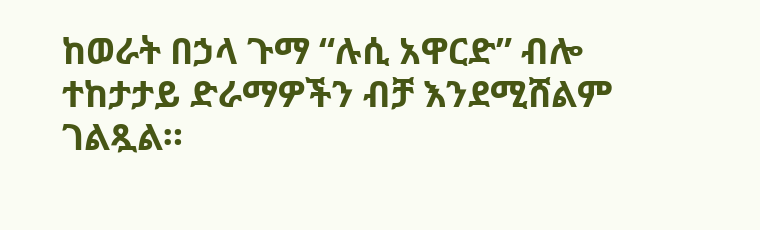ከወራት በኃላ ጉማ “ሉሲ አዋርድ” ብሎ ተከታታይ ድራማዎችን ብቻ እንደሚሸልም ገልጿል።